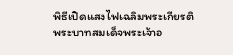พิธีเปิดแสงไฟเฉลิมพระเกียรติพระบาทสมเด็จพระเจ้าอ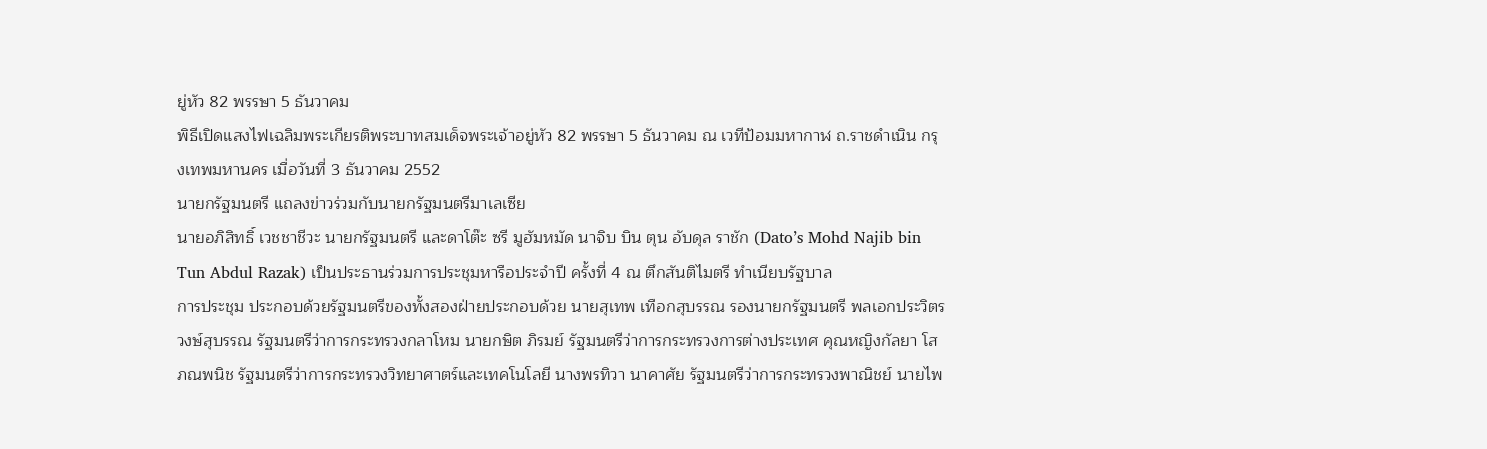ยู่หัว 82 พรรษา 5 ธันวาคม
พิธีเปิดแสงไฟเฉลิมพระเกียรติพระบาทสมเด็จพระเจ้าอยู่หัว 82 พรรษา 5 ธันวาคม ณ เวทีป้อมมหากาฬ ถ.ราชดำเนิน กรุงเทพมหานคร เมื่อวันที่ 3 ธันวาคม 2552
นายกรัฐมนตรี แถลงข่าวร่วมกับนายกรัฐมนตรีมาเลเซีย
นายอภิสิทธิ์ เวชชาชีวะ นายกรัฐมนตรี และดาโต๊ะ ซรี มูฮัมหมัด นาจิบ บิน ตุน อับดุล ราชัก (Dato’s Mohd Najib bin Tun Abdul Razak) เป็นประธานร่วมการประชุมหารือประจำปี ครั้งที่ 4 ณ ตึกสันติไมตรี ทำเนียบรัฐบาล
การประชุม ประกอบด้วยรัฐมนตรีของทั้งสองฝ่ายประกอบด้วย นายสุเทพ เทือกสุบรรณ รองนายกรัฐมนตรี พลเอกประวิตร วงษ์สุบรรณ รัฐมนตรีว่าการกระทรวงกลาโหม นายกษิต ภิรมย์ รัฐมนตรีว่าการกระทรวงการต่างประเทศ คุณหญิงกัลยา โสภณพนิช รัฐมนตรีว่าการกระทรวงวิทยาศาตร์และเทคโนโลยี นางพรทิวา นาคาศัย รัฐมนตรีว่าการกระทรวงพาณิชย์ นายไพ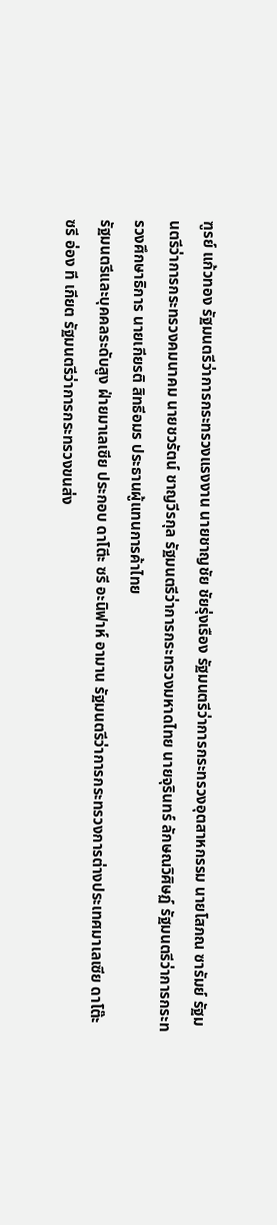ฑูรย์ แก้วทอง รัฐมนตรีว่าการกระทรวงแรงงาน นายชาญชัย ชัยรุ่งเรือง รัฐมนตรีว่าการกระทรวงอุตสาหกรรม นายโสภณ ซารัมย์ รัฐมนตรีว่าการกระทรวงคมนาคม นายชวรัตน์ ชาญวีรกุล รัฐมนตรีว่าการกระทรวงมหาดไทย นายจุรินทร์ ลักษณวิศิษฏ์ รัฐมนตรีว่าการกระทรวงศึกษาธิการ นายเกียรติ สิทธีอมร ประธานผู้แทนการค้าไทย
รัฐมนตรีและบุคคลระดับสูง ฝ่ายมาเลเซีย ประกอบ ดาโตีะ ซรี อะนิฟาห์ อามาน รัฐมนตรีว่าการกระทรวงการต่างประเทศมาเลเซีย ดาโต๊ะ ซรี อ่อง ที เกียต รัฐมนตรีว่าการกระทรวงขนส่ง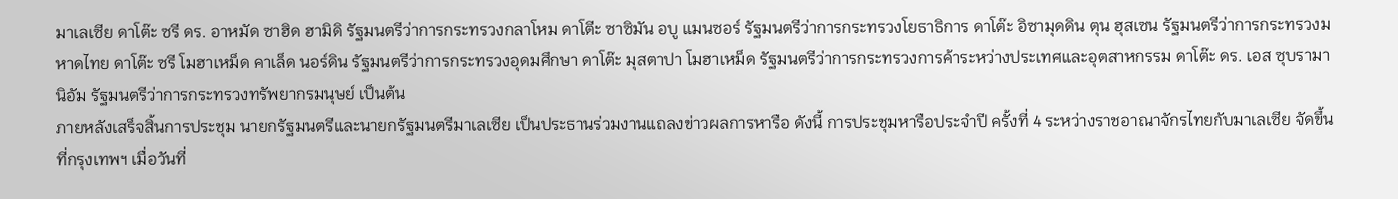มาเลเซีย ดาโต๊ะ ซรี ดร. อาหมัด ซาฮิด ฮามิดิ รัฐมนตรีว่าการกระทรวงกลาโหม ดาโตีะ ซาซิมัน อบู แมนซอร์ รัฐมนตรีว่าการกระทรวงโยธาธิการ ดาโต๊ะ อิซามุดดิน ตุน ฮุสเซน รัฐมนตรีว่าการกระทรวงมหาดไทย ดาโต๊ะ ซรี โมฮาเหม็ด คาเล็ด นอร์ดิน รัฐมนตรีว่าการกระทรวงอุดมศึกษา ดาโต๊ะ มุสตาปา โมฮาเหม็ด รัฐมนตรีว่าการกระทรวงการค้าระหว่างประเทศและอุตสาหกรรม ดาโต๊ะ ดร. เอส ซุบรามานิอัม รัฐมนตรีว่าการกระทรวงทรัพยากรมนุษย์ เป็นต้น
ภายหลังเสร็จสิ้นการประชุม นายกรัฐมนตรีและนายกรัฐมนตรีมาเลเซีย เป็นประธานร่วมงานแถลงข่าวผลการหารือ ดังนี้ การประชุมหารือประจำปี ครั้งที่ 4 ระหว่างราชอาณาจักรไทยกับมาเลเซีย จัดขึ้นที่กรุงเทพฯ เมื่อวันที่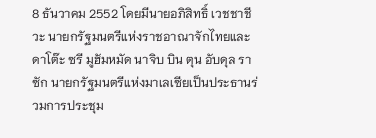8 ธันวาคม 2552 โดยมีนายอภิสิทธิ์ เวชชาชีวะ นายกรัฐมนตรีแห่งราชอาณาจักไทยและ ดาโต๊ะ ซรี มูฮัมหมัด นาจิบ บิน ตุน อับดุล ราซัก นายกรัฐมนตรีแห่งมาเลเซียเป็นประธานร่วมการประชุม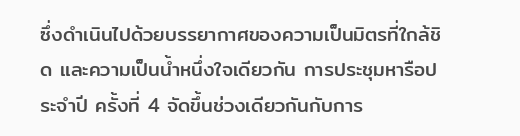ซึ่งดำเนินไปด้วยบรรยากาศของความเป็นมิตรที่ใกล้ชิด และความเป็นน้ำหนึ่งใจเดียวกัน การประชุมหารือประจำปี ครั้งที่ 4 จัดขึ้นช่วงเดียวกันกับการ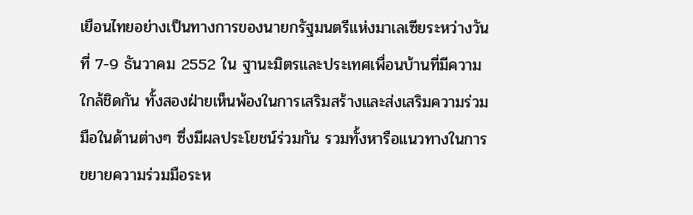เยือนไทยอย่างเป็นทางการของนายกรัฐมนตรีแห่งมาเลเซียระหว่างวันที่ 7-9 ธันวาคม 2552 ใน ฐานะมิตรและประเทศเพื่อนบ้านที่มีความใกล้ชิดกัน ทั้งสองฝ่ายเห็นพ้องในการเสริมสร้างและส่งเสริมความร่วมมือในด้านต่างๆ ซึ่งมีผลประโยชน์ร่วมกัน รวมทั้งหารือแนวทางในการขยายความร่วมมือระห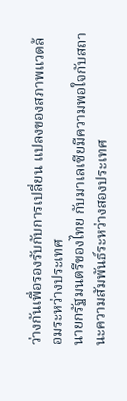ว่างกันเพื่อรองรับกับการเปลี่ยน แปลงของสภาพแวดล้อมระหว่างประเทศ
นายกรัฐมนตรีของไทย กับมาเลเซียมีความพอใจกับสถานะความสัมพันธ์ระหว่างสองประเทศ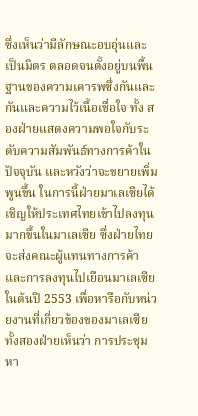ซึ่งเห็นว่ามีลักษณะอบอุ่นและเป็นมิตร ตลอดจนตั้งอยู่บนพื้นฐานของความเคารพซึ่งกันและกันและความไว้เนื้อเชื่อใจ ทั้ง สองฝ่ายแสดงความพอใจกับระดับความสัมพันธ์ทางการค้าในปัจจุบัน และหวังว่าจะขยายเพิ่มพูนขึ้น ในการนี้ฝ่ายมาเลเซียได้เชิญให้ประเทศไทยเข้าไปลงทุนมากขึ้นในมาเลเซีย ซึ่งฝ่ายไทยจะส่งคณะผู้แทนทางการค้าและการลงทุนไปเยือนมาเลเซียในต้นปี 2553 เพื่อหารือกับหน่วยงานที่เกี่ยวข้องของมาเลเซีย
ทั้งสองฝ่ายเห็นว่า การประชุมหา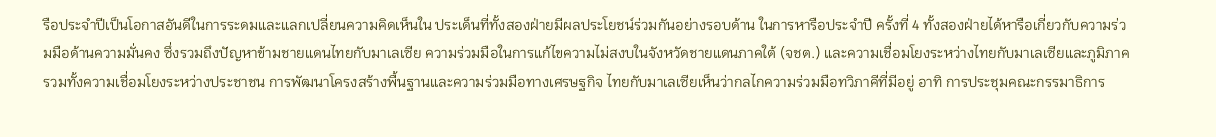รือประจำปีเป็นโอกาสอันดีในการระดมและแลกเปลี่ยนความคิดเห็นใน ประเด็นที่ทั้งสองฝ่ายมีผลประโยชน์ร่วมกันอย่างรอบด้าน ในการหารือประจำปี ครั้งที่ 4 ทั้งสองฝ่ายได้หารือเกี่ยวกับความร่วมมือด้านความมั่นคง ซึ่งรวมถึงปัญหาข้ามชายแดนไทยกับมาเลเซีย ความร่วมมือในการแก้ไขความไม่สงบในจังหวัดชายแดนภาคใต้ (จชต.) และความเชื่อมโยงระหว่างไทยกับมาเลเซียและภูมิภาค รวมทั้งความเชื่อมโยงระหว่างประชาชน การพัฒนาโครงสร้างพื้นฐานและความร่วมมือทางเศรษฐกิจ ไทยกับมาเลเซียเห็นว่ากลไกความร่วมมือทวิภาคีที่มีอยู่ อาทิ การประชุมคณะกรรมาธิการ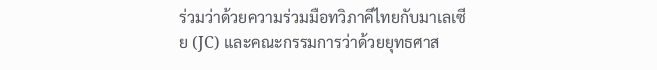ร่วมว่าด้วยความร่วมมือทวิภาคีไทยกับมาเลเซีย (JC) และคณะกรรมการว่าด้วยยุทธศาส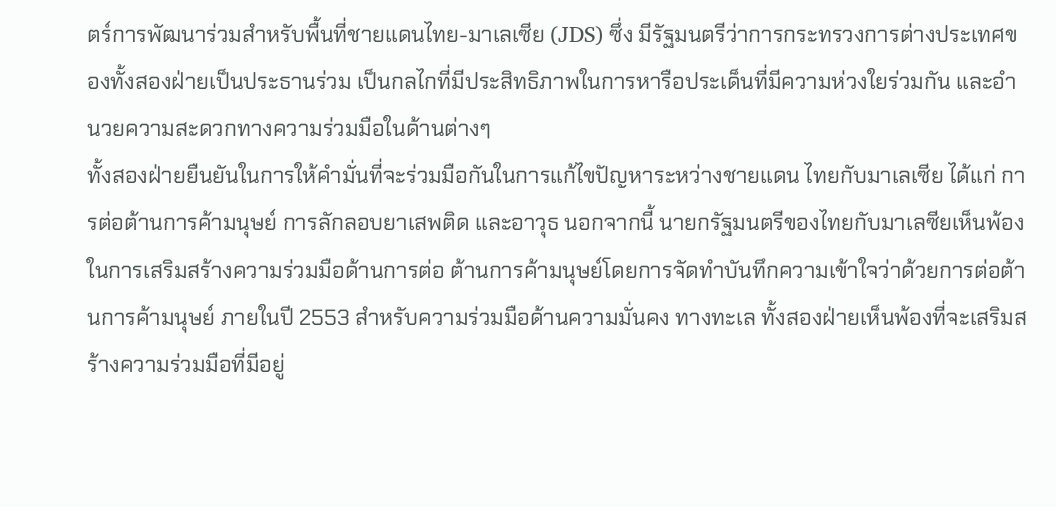ตร์การพัฒนาร่วมสำหรับพื้นที่ชายแดนไทย-มาเลเซีย (JDS) ซึ่ง มีรัฐมนตรีว่าการกระทรวงการต่างประเทศของทั้งสองฝ่ายเป็นประธานร่วม เป็นกลไกที่มีประสิทธิภาพในการหารือประเด็นที่มีความห่วงใยร่วมกัน และอำนวยความสะดวกทางความร่วมมือในด้านต่างๆ
ทั้งสองฝ่ายยืนยันในการให้คำมั่นที่จะร่วมมือกันในการแก้ไขปัญหาระหว่างชายแดน ไทยกับมาเลเซีย ได้แก่ การต่อต้านการค้ามนุษย์ การลักลอบยาเสพติด และอาวุธ นอกจากนี้ นายกรัฐมนตรีของไทยกับมาเลซียเห็นพ้องในการเสริมสร้างความร่วมมือด้านการต่อ ต้านการค้ามนุษย์โดยการจัดทำบันทึกความเข้าใจว่าด้วยการต่อต้านการค้ามนุษย์ ภายในปี 2553 สำหรับความร่วมมือด้านความมั่นคง ทางทะเล ทั้งสองฝ่ายเห็นพ้องที่จะเสริมสร้างความร่วมมือที่มีอยู่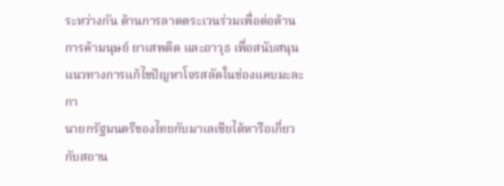ระหว่างกัน ด้านการลาดตระเวนร่วมเพื่อต่อต้านการค้ามนุษย์ ยาเสพติด และอาวุธ เพื่อสนับสนุนแนวทางการแก้ไขปัญหาโจรสลัดในช่องแคบมะละกา
นายกรัฐมนตรีของไทยกับมาเลเซียได้หารือเกี่ยวกับสถาน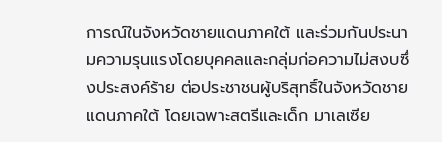การณ์ในจังหวัดชายแดนภาคใต้ และร่วมกันประนามความรุนแรงโดยบุคคลและกลุ่มก่อความไม่สงบซึ่งประสงค์ร้าย ต่อประชาชนผู้บริสุทธิ์ในจังหวัดชายแดนภาคใต้ โดยเฉพาะสตรีและเด็ก มาเลเซีย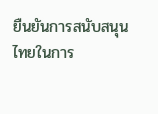ยืนยันการสนับสนุนไทยในการ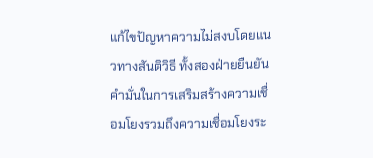แก้ไขปัญหาความไม่สงบโดยแนวทางสันติวิธี ทั้งสองฝ่ายยืนยันคำมั่นในการเสริมสร้างความเชื่อมโยงรวมถึงความเชื่อมโยงระ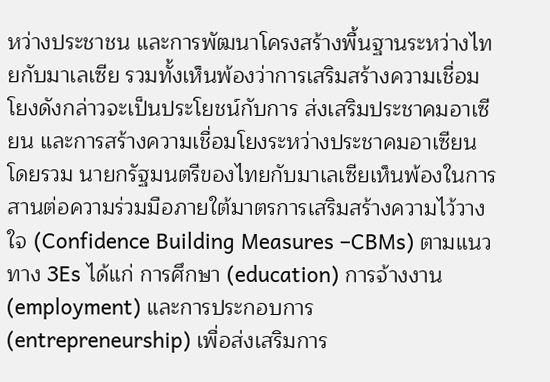หว่างประชาชน และการพัฒนาโครงสร้างพื้นฐานระหว่างไทยกับมาเลเซีย รวมทั้งเห็นพ้องว่าการเสริมสร้างความเชื่อมโยงดังกล่าวจะเป็นประโยชน์กับการ ส่งเสริมประชาคมอาเซียน และการสร้างความเชื่อมโยงระหว่างประชาคมอาเซียนโดยรวม นายกรัฐมนตรีของไทยกับมาเลเซียเห็นพ้องในการสานต่อความร่วมมือภายใต้มาตรการเสริมสร้างความไว้วางใจ (Confidence Building Measures –CBMs) ตามแนวทาง 3Es ได้แก่ การศึกษา (education) การจ้างงาน (employment) และการประกอบการ (entrepreneurship) เพื่อส่งเสริมการ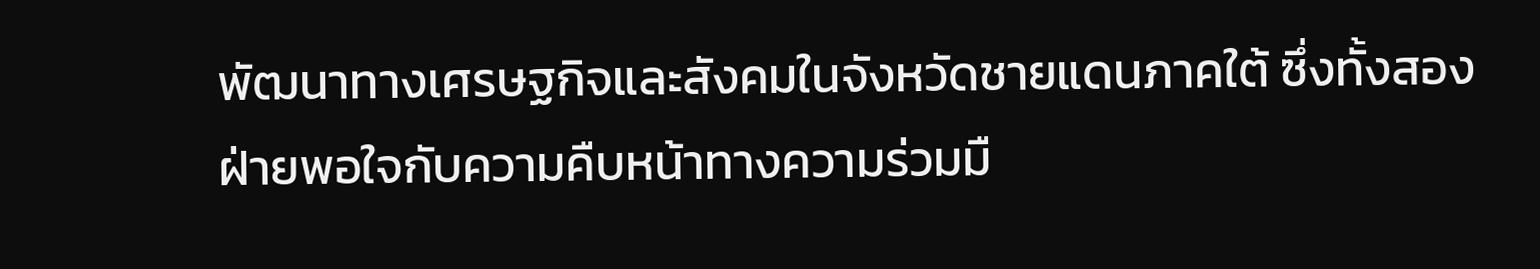พัฒนาทางเศรษฐกิจและสังคมในจังหวัดชายแดนภาคใต้ ซึ่งทั้งสองฝ่ายพอใจกับความคืบหน้าทางความร่วมมื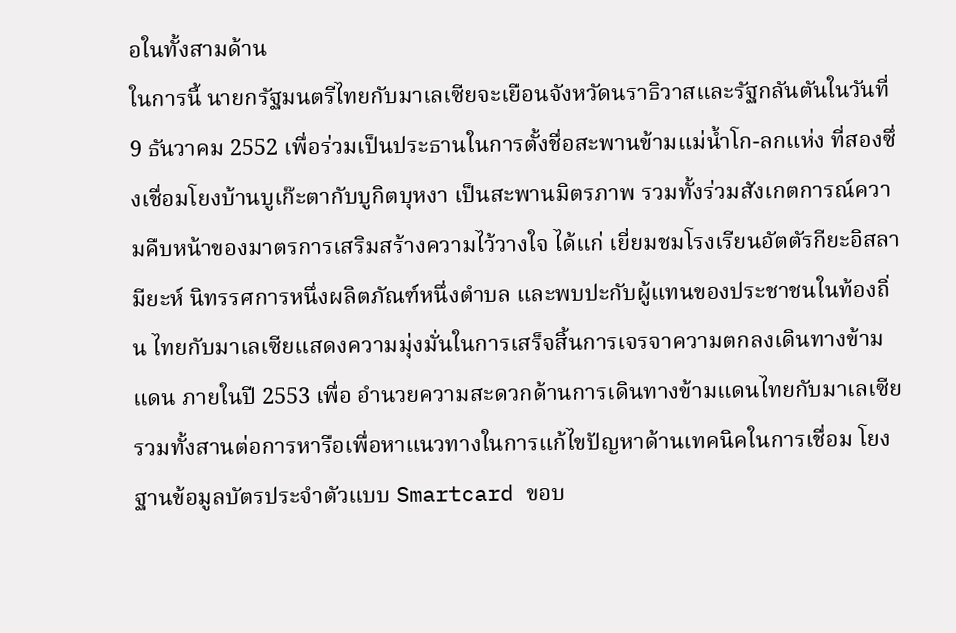อในทั้งสามด้าน
ในการนี้ นายกรัฐมนตรีไทยกับมาเลเซียจะเยือนจังหวัดนราธิวาสและรัฐกลันตันในวันที่ 9 ธันวาคม 2552 เพื่อร่วมเป็นประธานในการตั้งชื่อสะพานข้ามแม่น้ำโก-ลกแห่ง ที่สองซึ่งเชื่อมโยงบ้านบูเก๊ะตากับบูกิตบุหงา เป็นสะพานมิตรภาพ รวมทั้งร่วมสังเกตการณ์ความคืบหน้าของมาตรการเสริมสร้างความไว้วางใจ ได้แก่ เยี่ยมชมโรงเรียนอัตตัรกียะอิสลามียะห์ นิทรรศการหนึ่งผลิตภัณฑ์หนึ่งตำบล และพบปะกับผู้แทนของประชาชนในท้องถิ่น ไทยกับมาเลเซียแสดงความมุ่งมั่นในการเสร็จสิ้นการเจรจาความตกลงเดินทางข้ามแดน ภายในปี 2553 เพื่อ อำนวยความสะดวกด้านการเดินทางข้ามแดนไทยกับมาเลเซีย รวมทั้งสานต่อการหารือเพื่อหาแนวทางในการแก้ไขปัญหาด้านเทคนิคในการเชื่อม โยงฐานข้อมูลบัตรประจำตัวแบบ Smartcard ขอบ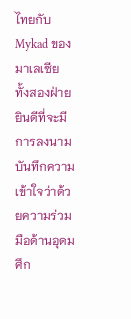ไทยกับ Mykad ของมาเลเซีย
ทั้งสองฝ่ายยินดีที่จะมีการลงนามบันทึกความเข้าใจว่าด้วยความร่วมมือด้านอุดม ศึก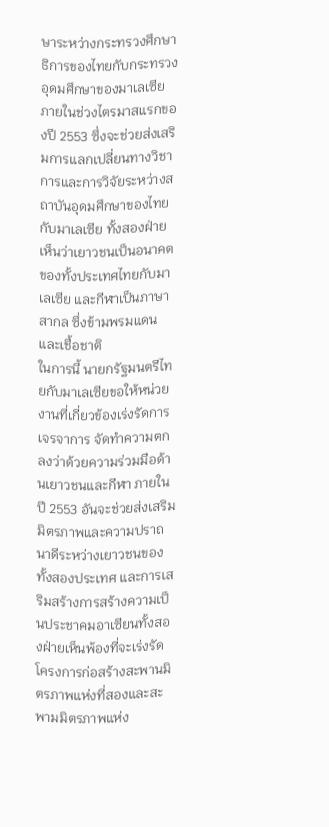ษาระหว่างกระทรวงศึกษาธิการของไทยกับกระทรวงอุดมศึกษาของมาเลเซีย ภายในช่วงไตรมาสแรกของปี 2553 ซึ่งจะช่วยส่งเสริมการแลกเปลี่ยนทางวิชาการและการวิจัยระหว่างสถาบันอุดมศึกษาของไทยกับมาเลเซีย ทั้งสองฝ่ายเห็นว่าเยาวชนเป็นอนาคตของทั้งประเทศไทยกับมาเลเซีย และกีฬาเป็นภาษาสากล ซึ่งข้ามพรมแดนและเชื้อชาติ
ในการนี้ นายกรัฐมนตรีไทยกับมาเลเซียขอให้หน่วยงานที่เกี่ยวข้องเร่งรัดการเจรจาการ จัดทำความตกลงว่าด้วยความร่วมมือด้านเยาวชนและกีฬา ภายในปี 2553 อันจะช่วยส่งเสริมมิตรภาพและความปราถนาดีระหว่างเยาวชนของทั้งสองประเทศ และการเสริมสร้างการสร้างความเป็นประชาคมอาเซียนทั้งสองฝ่ายเห็นพ้องที่จะเร่งรัดโครงการก่อสร้างสะพานมิตรภาพแห่งที่สองและสะพามมิตรภาพแห่ง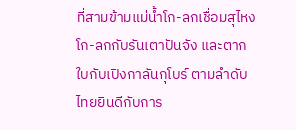ที่สามข้ามแม่น้ำโก-ลกเชื่อมสุไหงโก-ลกกับรันเตาปันจัง และตากใบกับเปิงกาลันกุโบร์ ตามลำดับ ไทยยินดีกับการ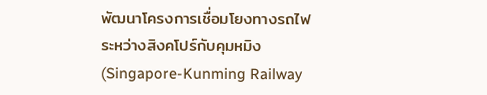พัฒนาโครงการเชื่อมโยงทางรถไฟระหว่างสิงคโปร์กับคุมหมิง (Singapore-Kunming Railway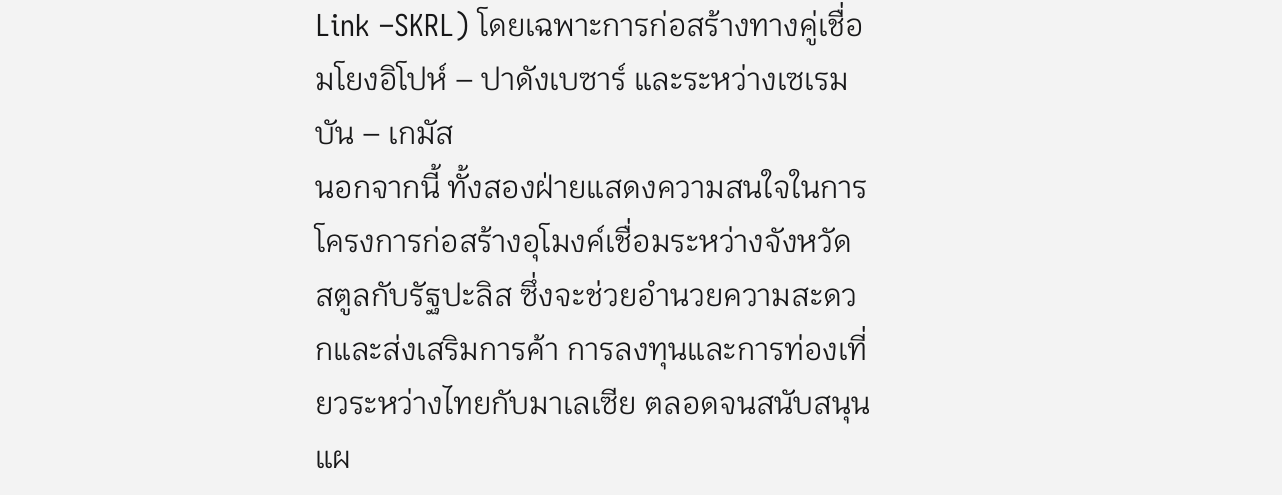Link –SKRL) โดยเฉพาะการก่อสร้างทางคู่เชื่อมโยงอิโปห์ – ปาดังเบซาร์ และระหว่างเซเรมบัน – เกมัส
นอกจากนี้ ทั้งสองฝ่ายแสดงความสนใจในการโครงการก่อสร้างอุโมงค์เชื่อมระหว่างจังหวัด สตูลกับรัฐปะลิส ซึ่งจะช่วยอำนวยความสะดวกและส่งเสริมการค้า การลงทุนและการท่องเที่ยวระหว่างไทยกับมาเลเซีย ตลอดจนสนับสนุนแผ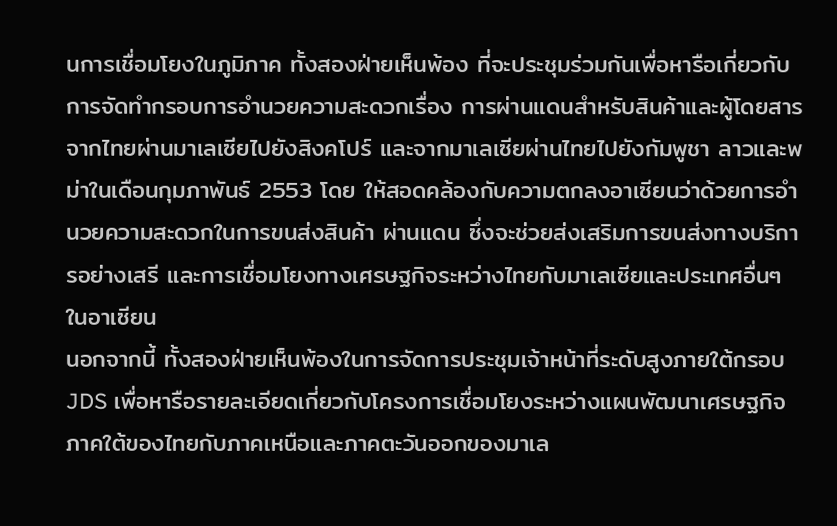นการเชื่อมโยงในภูมิภาค ทั้งสองฝ่ายเห็นพ้อง ที่จะประชุมร่วมกันเพื่อหารือเกี่ยวกับการจัดทำกรอบการอำนวยความสะดวกเรื่อง การผ่านแดนสำหรับสินค้าและผู้โดยสารจากไทยผ่านมาเลเซียไปยังสิงคโปร์ และจากมาเลเซียผ่านไทยไปยังกัมพูชา ลาวและพม่าในเดือนกุมภาพันธ์ 2553 โดย ให้สอดคล้องกับความตกลงอาเซียนว่าด้วยการอำนวยความสะดวกในการขนส่งสินค้า ผ่านแดน ซึ่งจะช่วยส่งเสริมการขนส่งทางบริการอย่างเสรี และการเชื่อมโยงทางเศรษฐกิจระหว่างไทยกับมาเลเซียและประเทศอื่นๆ ในอาเซียน
นอกจากนี้ ทั้งสองฝ่ายเห็นพ้องในการจัดการประชุมเจ้าหน้าที่ระดับสูงภายใต้กรอบ JDS เพื่อหารือรายละเอียดเกี่ยวกับโครงการเชื่อมโยงระหว่างแผนพัฒนาเศรษฐกิจภาคใต้ของไทยกับภาคเหนือและภาคตะวันออกของมาเล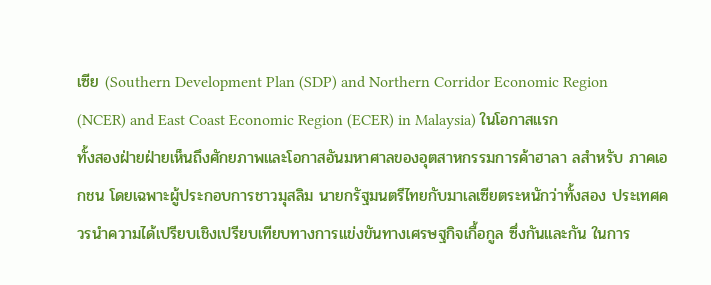เซีย (Southern Development Plan (SDP) and Northern Corridor Economic Region (NCER) and East Coast Economic Region (ECER) in Malaysia) ในโอกาสแรก
ทั้งสองฝ่ายฝ่ายเห็นถึงศักยภาพและโอกาสอันมหาศาลของอุตสาหกรรมการค้าฮาลา ลสำหรับ ภาคเอกชน โดยเฉพาะผู้ประกอบการชาวมุสลิม นายกรัฐมนตรีไทยกับมาเลเซียตระหนักว่าทั้งสอง ประเทศควรนำความได้เปรียบเชิงเปรียบเทียบทางการแข่งขันทางเศรษฐกิจเกื้อกูล ซึ่งกันและกัน ในการ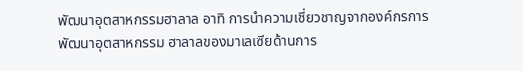พัฒนาอุตสาหกรรมฮาลาล อาทิ การนำความเชี่ยวชาญจากองค์กรการพัฒนาอุตสาหกรรม ฮาลาลของมาเลเซียด้านการ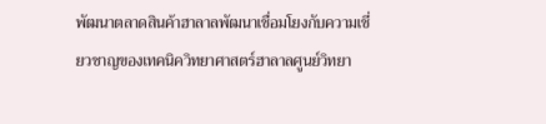พัฒนาตลาดสินค้าฮาลาลพัฒนาเชื่อมโยงกับความเชี่ยวชาญของเทคนิควิทยาศาสตร์ฮาลาลศูนย์วิทยา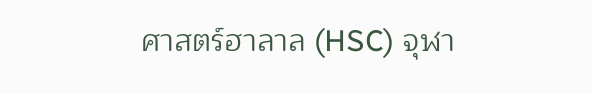ศาสตร์ฮาลาล (HSC) จุฬา